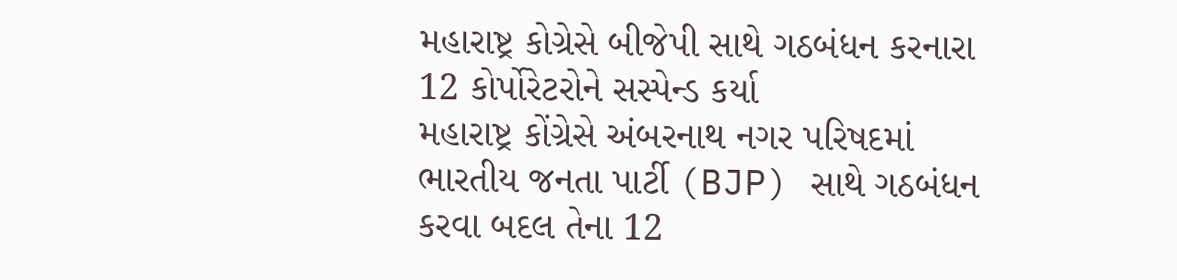મહારાષ્ટ્ર કોગ્રેસે બીજેપી સાથે ગઠબંધન કરનારા 12 કોર્પોરેટરોને સસ્પેન્ડ કર્યા
મહારાષ્ટ્ર કોંગ્રેસે અંબરનાથ નગર પરિષદમાં ભારતીય જનતા પાર્ટી (BJP) સાથે ગઠબંધન કરવા બદલ તેના 12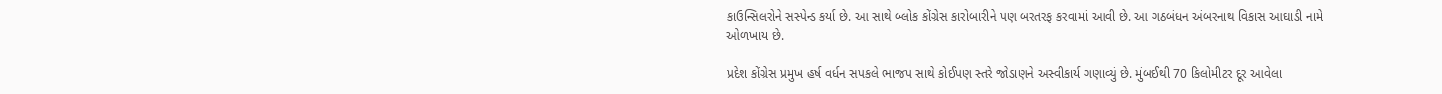કાઉન્સિલરોને સસ્પેન્ડ કર્યા છે. આ સાથે બ્લોક કોંગ્રેસ કારોબારીને પણ બરતરફ કરવામાં આવી છે. આ ગઠબંધન અંબરનાથ વિકાસ આઘાડી નામે ઓળખાય છે.

પ્રદેશ કોંગ્રેસ પ્રમુખ હર્ષ વર્ધન સપકલે ભાજપ સાથે કોઈપણ સ્તરે જોડાણને અસ્વીકાર્ય ગણાવ્યું છે. મુંબઈથી 70 કિલોમીટર દૂર આવેલા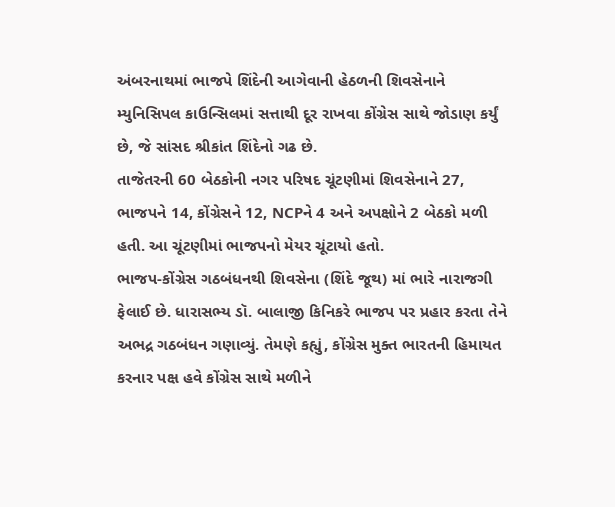અંબરનાથમાં ભાજપે શિંદેની આગેવાની હેઠળની શિવસેનાને મ્યુનિસિપલ કાઉન્સિલમાં સત્તાથી દૂર રાખવા કોંગ્રેસ સાથે જોડાણ કર્યું છે, જે સાંસદ શ્રીકાંત શિંદેનો ગઢ છે.
તાજેતરની 60 બેઠકોની નગર પરિષદ ચૂંટણીમાં શિવસેનાને 27, ભાજપને 14, કોંગ્રેસને 12, NCPને 4 અને અપક્ષોને 2 બેઠકો મળી હતી. આ ચૂંટણીમાં ભાજપનો મેયર ચૂંટાયો હતો.
ભાજપ-કોંગ્રેસ ગઠબંધનથી શિવસેના (શિંદે જૂથ) માં ભારે નારાજગી ફેલાઈ છે. ધારાસભ્ય ડૉ. બાલાજી કિનિકરે ભાજપ પર પ્રહાર કરતા તેને અભદ્ર ગઠબંધન ગણાવ્યું. તેમણે કહ્યું, કોંગ્રેસ મુક્ત ભારતની હિમાયત કરનાર પક્ષ હવે કોંગ્રેસ સાથે મળીને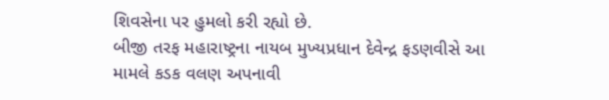શિવસેના પર હુમલો કરી રહ્યો છે.
બીજી તરફ મહારાષ્ટ્રના નાયબ મુખ્યપ્રધાન દેવેન્દ્ર ફડણવીસે આ મામલે કડક વલણ અપનાવી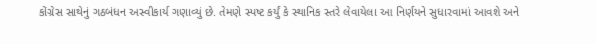કોંગ્રેસ સાથેનું ગઠબંધન અસ્વીકાર્ય ગણાવ્યું છે. તેમણે સ્પષ્ટ કર્યું કે સ્થાનિક સ્તરે લેવાયેલા આ નિર્ણયને સુધારવામાં આવશે અને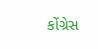કોંગ્રેસ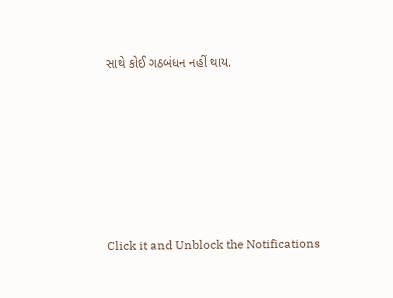સાથે કોઈ ગઠબંધન નહીં થાય.












Click it and Unblock the Notifications